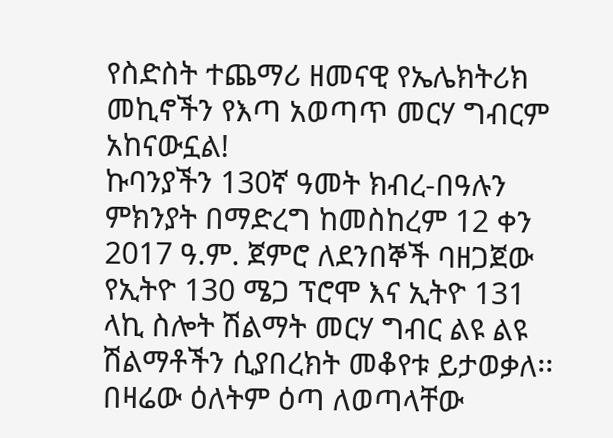የስድስት ተጨማሪ ዘመናዊ የኤሌክትሪክ መኪኖችን የእጣ አወጣጥ መርሃ ግብርም አከናውኗል!
ኩባንያችን 130ኛ ዓመት ክብረ-በዓሉን ምክንያት በማድረግ ከመስከረም 12 ቀን 2017 ዓ.ም. ጀምሮ ለደንበኞች ባዘጋጀው የኢትዮ 130 ሜጋ ፕሮሞ እና ኢትዮ 131 ላኪ ስሎት ሽልማት መርሃ ግብር ልዩ ልዩ ሽልማቶችን ሲያበረክት መቆየቱ ይታወቃለ፡፡ በዛሬው ዕለትም ዕጣ ለወጣላቸው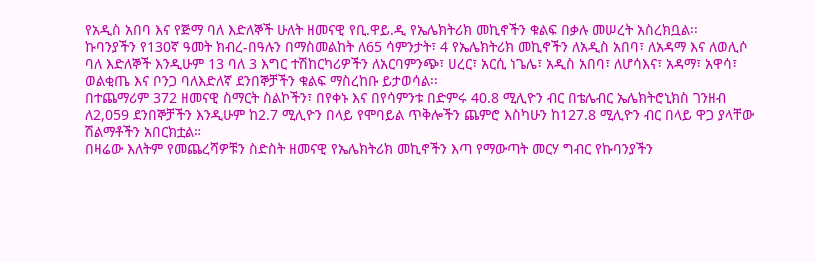የአዲስ አበባ እና የጅማ ባለ እድለኞች ሁለት ዘመናዊ የቢ.ዋይ.ዲ የኤሌክትሪክ መኪኖችን ቁልፍ በቃሉ መሠረት አስረክቧል፡፡
ኩባንያችን የ130ኛ ዓመት ክብረ-በዓሉን በማስመልከት ለ65 ሳምንታት፣ 4 የኤሌክትሪክ መኪኖችን ለአዲስ አበባ፣ ለአዳማ እና ለወሊሶ ባለ እድለኞች እንዲሁም 13 ባለ 3 እግር ተሽከርካሪዎችን ለአርባምንጭ፣ ሀረር፣ አርሲ ነጌሌ፣ አዲስ አበባ፣ ለሆሳእና፣ አዳማ፣ አዋሳ፣ ወልቂጤ እና ቦንጋ ባለእድለኛ ደንበኞቻችን ቁልፍ ማስረከቡ ይታወሳል፡፡
በተጨማሪም 372 ዘመናዊ ስማርት ስልኮችን፣ በየቀኑ እና በየሳምንቱ በድምሩ 40.8 ሚሊዮን ብር በቴሌብር ኤሌክትሮኒክስ ገንዘብ ለ2,059 ደንበኞቻችን እንዲሁም ከ2.7 ሚሊዮን በላይ የሞባይል ጥቅሎችን ጨምሮ እስካሁን ከ127.8 ሚሊዮን ብር በላይ ዋጋ ያላቸው ሽልማቶችን አበርክቷል።
በዛሬው እለትም የመጨረሻዎቹን ስድስት ዘመናዊ የኤሌክትሪክ መኪኖችን እጣ የማውጣት መርሃ ግብር የኩባንያችን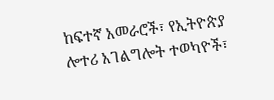ከፍተኛ አመራሮች፣ የኢትዮጵያ ሎተሪ አገልግሎት ተወካዮች፣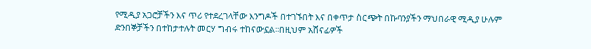የሚዲያ አጋሮቻችን እና ጥሪ የተደረገላቸው እንግዶች በተገኙበት እና በቀጥታ ስርጭት በኩባንያችን ማህበራዊ ሚዲያ ሁሉም ድንበኞቻችን በተከታተሉት መርሃ ግብሩ ተከናውኗል፡፡በዚህም አሸናፊዎች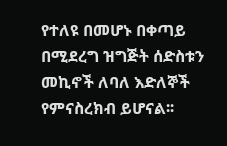የተለዩ በመሆኑ በቀጣይ በሚደረግ ዝግጅት ሰድስቱን መኪኖች ለባለ እድለኞች የምናስረክብ ይሆናል፡፡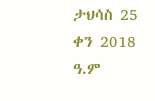ታህሳስ 25 ቀን 2018 ዓ.ም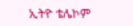ኢትዮ ቴሌኮም